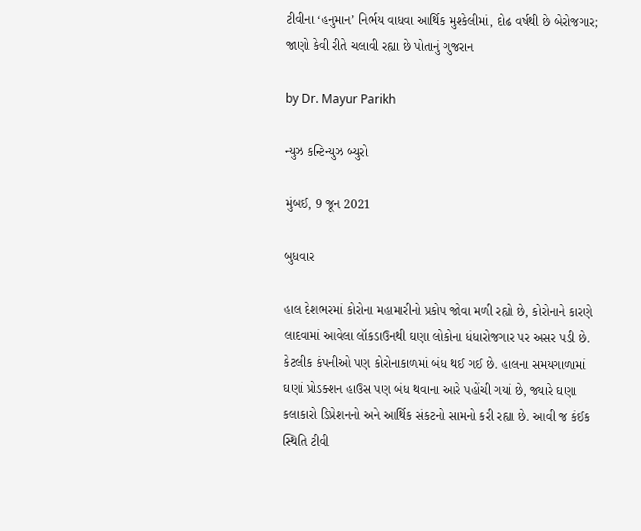ટીવીના ‘હનુમાન’ નિર્ભય વાધવા આર્થિક મુશ્કેલીમાં, દોઢ વર્ષથી છે બેરોજગાર; જાણો કેવી રીતે ચલાવી રહ્યા છે પોતાનું ગુજરાન

by Dr. Mayur Parikh

ન્યુઝ કન્ટિન્યુઝ બ્યુરો

મુંબઈ, 9 જૂન 2021

બુધવાર

હાલ દેશભરમાં કોરોના મહામારીનો પ્રકોપ જોવા મળી રહ્યો છે, કોરોનાને કારણે લાદવામાં આવેલા લૉકડાઉનથી ઘણા લોકોના ધંધારોજગાર પર અસર પડી છે. કેટલીક કંપનીઓ પણ કોરોનાકાળમાં બંધ થઈ ગઈ છે. હાલના સમયગાળામાં ઘણાં પ્રોડક્શન હાઉસ પણ બંધ થવાના આરે પહોંચી ગયાં છે, જ્યારે ઘણા કલાકારો ડિપ્રેશનનો અને આર્થિક સંકટનો સામનો કરી રહ્યા છે. આવી જ કંઈક સ્થિતિ ટીવી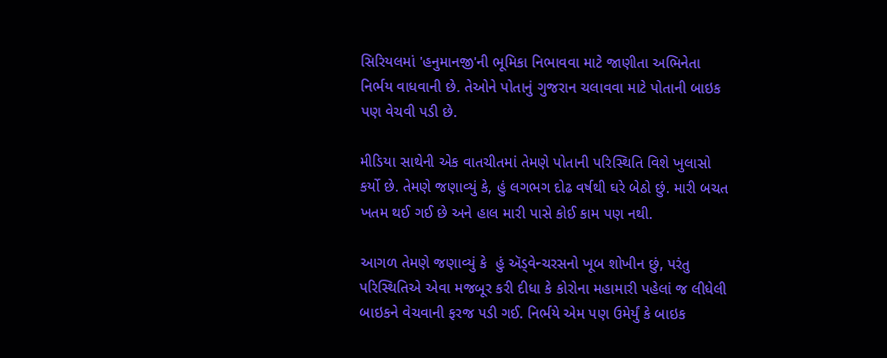સિરિયલમાં 'હનુમાનજી'ની ભૂમિકા નિભાવવા માટે જાણીતા અભિનેતા નિર્ભય વાધવાની છે. તેઓને પોતાનું ગુજરાન ચલાવવા માટે પોતાની બાઇક પણ વેચવી પડી છે.

મીડિયા સાથેની એક વાતચીતમાં તેમણે પોતાની પરિસ્થિતિ વિશે ખુલાસો કર્યો છે. તેમણે જણાવ્યું કે, હું લગભગ દોઢ વર્ષથી ઘરે બેઠો છું. મારી બચત ખતમ થઈ ગઈ છે અને હાલ મારી પાસે કોઈ કામ પણ નથી.

આગળ તેમણે જણાવ્યું કે  હું ઍડ્વેન્ચરસનો ખૂબ શોખીન છું, પરંતુ પરિસ્થિતિએ એવા મજબૂર કરી દીધા કે કોરોના મહામારી પહેલાં જ લીધેલી બાઇકને વેચવાની ફરજ પડી ગઈ. નિર્ભયે એમ પણ ઉમેર્યું કે બાઇક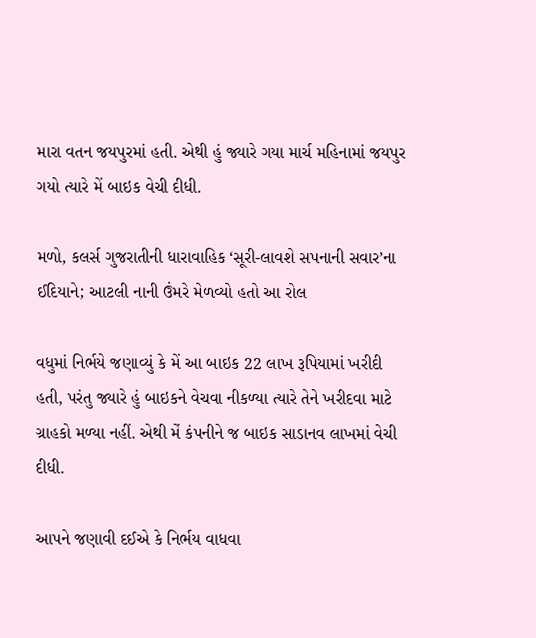મારા વતન જયપુરમાં હતી. એથી હું જ્યારે ગયા માર્ચ મહિનામાં જયપુર ગયો ત્યારે મેં બાઇક વેચી દીધી.

મળો, કલર્સ ગુજરાતીની ધારાવાહિક ‘સૂરી-લાવશે સપનાની સવાર’ના ઈદિયાને; આટલી નાની ઉંમરે મેળવ્યો હતો આ રોલ

વધુમાં નિર્ભયે જણાવ્યું કે મેં આ બાઇક 22 લાખ રૂપિયામાં ખરીદી હતી, પરંતુ જ્યારે હું બાઇકને વેચવા નીકળ્યા ત્યારે તેને ખરીદવા માટે ગ્રાહકો મળ્યા નહીં. એથી મેં કંપનીને જ બાઇક સાડાનવ લાખમાં વેચી દીધી.

આપને જણાવી દઈએ કે નિર્ભય વાધવા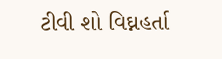ટીવી શો વિઘ્નહર્તા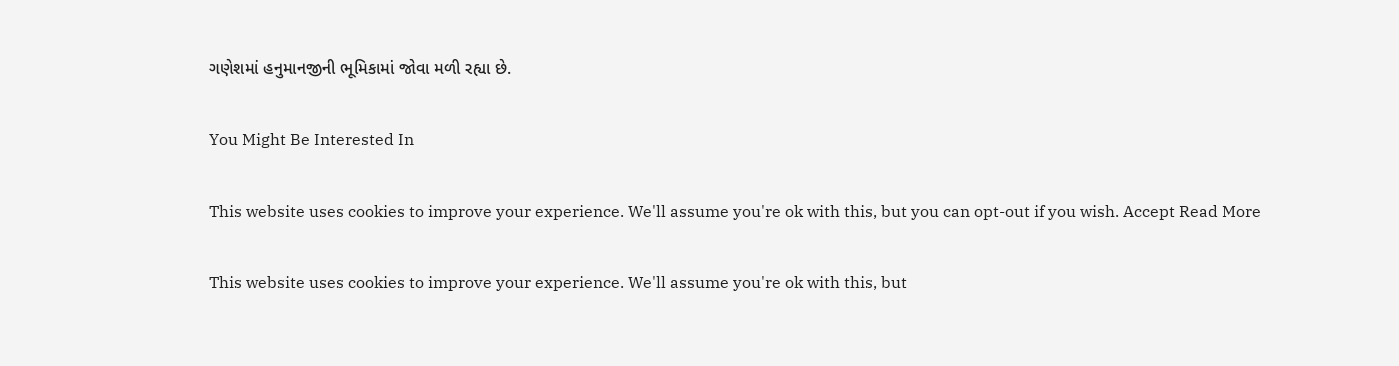ગણેશમાં હનુમાનજીની ભૂમિકામાં જોવા મળી રહ્યા છે.

You Might Be Interested In

This website uses cookies to improve your experience. We'll assume you're ok with this, but you can opt-out if you wish. Accept Read More

This website uses cookies to improve your experience. We'll assume you're ok with this, but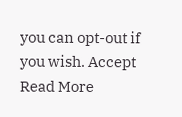you can opt-out if you wish. Accept Read More